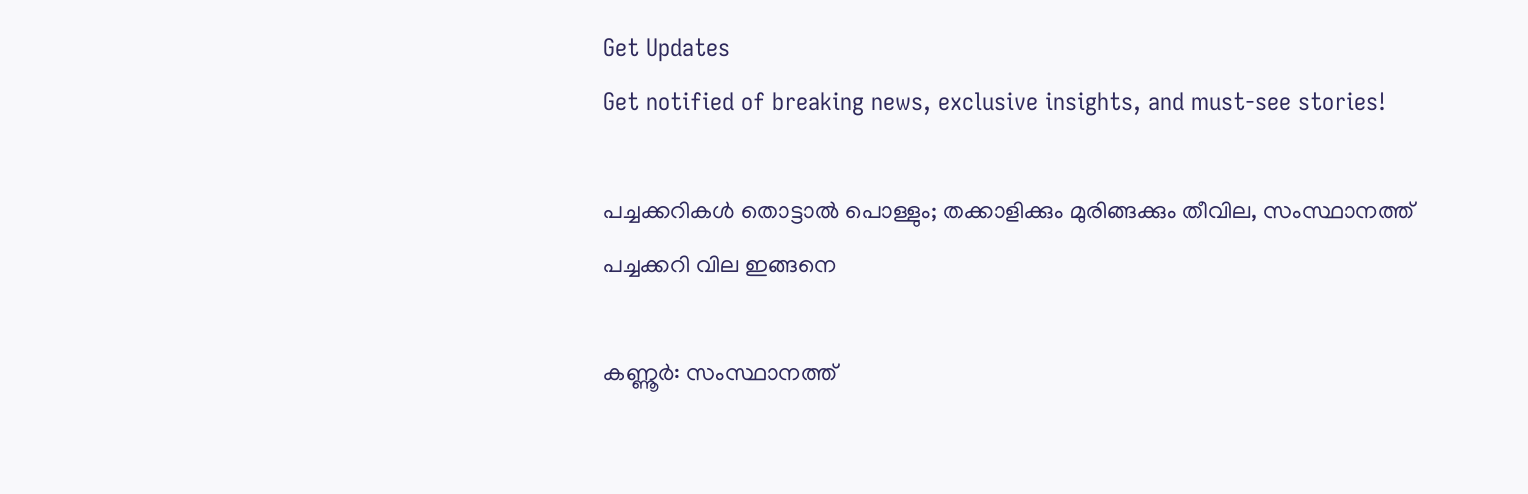Get Updates
Get notified of breaking news, exclusive insights, and must-see stories!

പച്ചക്കറികള്‍ തൊട്ടാല്‍ പൊള്ളും; തക്കാളിക്കും മുരിങ്ങക്കും തീവില, സംസ്ഥാനത്ത് പച്ചക്കറി വില ഇങ്ങനെ

കണ്ണൂര്‍: സംസ്ഥാനത്ത്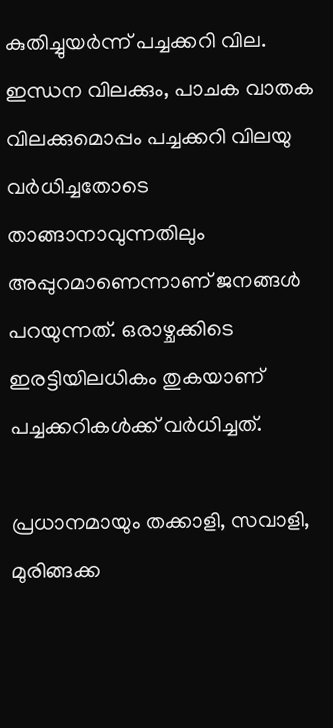കുതിച്ചുയര്‍ന്ന് പച്ചക്കറി വില. ഇന്ധന വിലക്കും, പാചക വാതക വിലക്കുമൊപ്പം പച്ചക്കറി വിലയു വര്‍ധിച്ചതോടെ താങ്ങാനാവുന്നതിലും അപ്പുറമാണെന്നാണ് ജനങ്ങള്‍ പറയുന്നത്. ഒരാഴ്ചക്കിടെ ഇരട്ടിയിലധികം തുകയാണ് പച്ചക്കറികള്‍ക്ക് വര്‍ധിച്ചത്.

പ്രധാനമായും തക്കാളി, സവാളി, മുരിങ്ങക്ക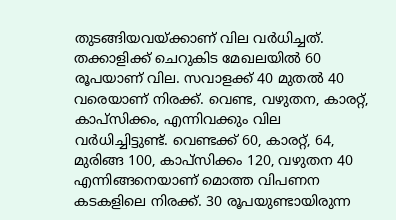തുടങ്ങിയവയ്ക്കാണ് വില വര്‍ധിച്ചത്. തക്കാളിക്ക് ചെറുകിട മേഖലയില്‍ 60 രൂപയാണ് വില. സവാളക്ക് 40 മുതല്‍ 40 വരെയാണ് നിരക്ക്. വെണ്ട, വഴുതന, കാരറ്റ്, കാപ്‌സിക്കം, എന്നിവക്കും വില വര്‍ധിച്ചിട്ടുണ്ട്. വെണ്ടക്ക് 60, കാരറ്റ്, 64, മുരിങ്ങ 100, കാപ്‌സിക്കം 120, വഴുതന 40 എന്നിങ്ങനെയാണ് മൊത്ത വിപണന കടകളിലെ നിരക്ക്. 30 രൂപയുണ്ടായിരുന്ന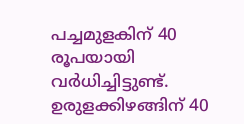പച്ചമുളകിന് 40 രൂപയായി വര്‍ധിച്ചിട്ടുണ്ട്. ഉരുളക്കിഴങ്ങിന് 40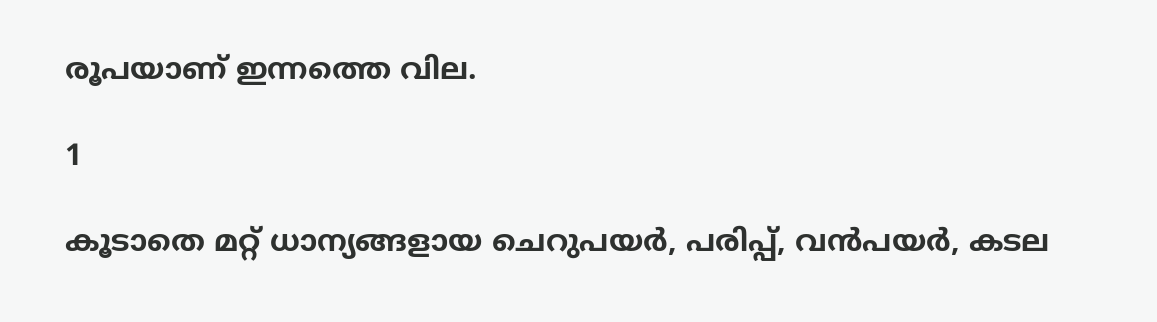രൂപയാണ് ഇന്നത്തെ വില.

1

കൂടാതെ മറ്റ് ധാന്യങ്ങളായ ചെറുപയര്‍, പരിപ്പ്, വന്‍പയര്‍, കടല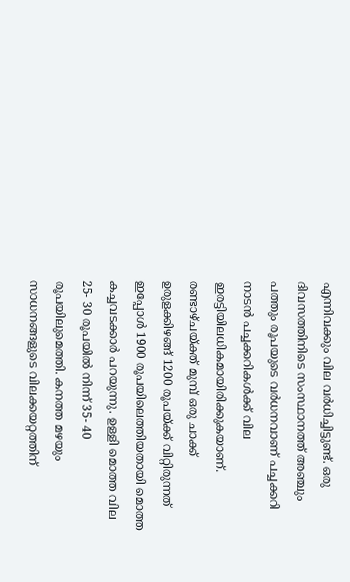എന്നിവക്കും വില വര്‍ധിച്ചിട്ടുണ്ട്. ഒരു ദിവസത്തിനിടെ സംസ്ഥാനത്ത് അഞ്ചും പത്തും രൂപയുടെ വര്‍ധനവാണ് പച്ചക്കറി നാടന്‍ പച്ചക്കറികള്‍ക്ക് വില ഇരട്ടിയിലധികമായിരിക്കുകയാണ്. രണ്ടാഴ്ചയ്ക്ത് മുമ്പ് ഒരു ചാക്ക് ഉരുളക്കിഴങ്ങ് 1200 രൂപയ്ക്ക് വിറ്റിരുന്നത് ഇപ്പോള്‍ 1900 രൂപയിലെത്തിയതായി മൊത്ത കച്ചവടക്കാര്‍ പറയുന്നു. ഉള്ളി മൊത്ത വില 25- 30 രൂപയില്‍ നിന്ന് 35- 40 രൂപയിലുമെത്തി. കനത്ത മഴയും സാധനങ്ങളുടെ വിലക്കയറ്റത്തിന്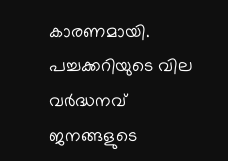കാരണമായി. പച്ചക്കറിയുടെ വില വര്‍ദ്ധനവ് ജനങ്ങളുടെ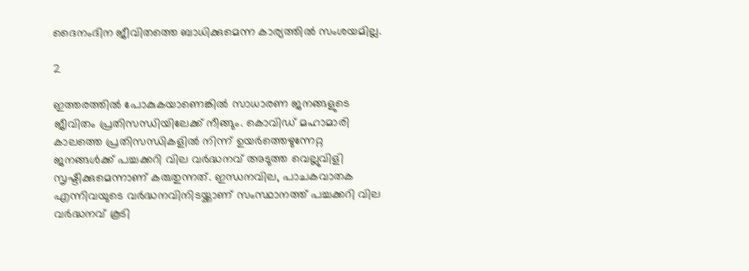ദൈനംദിന ജീവിതത്തെ ബാധിക്കുമെന്ന കാര്യത്തില്‍ സംശയമില്ല.

2

ഇത്തരത്തില്‍ പോകുകയാണെങ്കില്‍ സാധാരണ ജനങ്ങളുടെ ജീവിതം പ്രതിസന്ധിയിലേക്ക് നീങ്ങും. കൊവിഡ് മഹാമാരി കാലത്തെ പ്രതിസന്ധികളില്‍ നിന്ന് ഉയര്‍ത്തെഴുന്നേറ്റ ജനങ്ങള്‍ക്ക് പച്ചക്കറി വില വര്‍ദ്ധനവ് അടുത്ത വെല്ലുവിളി സൃഷ്ടിക്കുമെന്നാണ് കരുതുന്നത്. ഇന്ധനവില, പാചകവാതക എന്നിവയുടെ വര്‍ദ്ധനവിനിടയ്ക്കാണ് സംസ്ഥാനത്ത് പച്ചക്കറി വില വര്‍ദ്ധനവ് കൂടി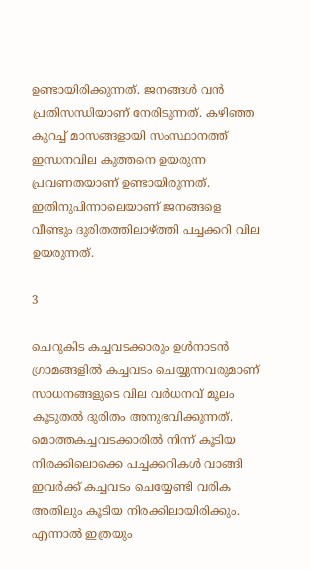ഉണ്ടായിരിക്കുന്നത്. ജനങ്ങള്‍ വന്‍ പ്രതിസന്ധിയാണ് നേരിടുന്നത്. കഴിഞ്ഞ കുറച്ച് മാസങ്ങളായി സംസ്ഥാനത്ത് ഇന്ധനവില കുത്തനെ ഉയരുന്ന പ്രവണതയാണ് ഉണ്ടായിരുന്നത്. ഇതിനുപിന്നാലെയാണ് ജനങ്ങളെ വീണ്ടും ദുരിതത്തിലാഴ്ത്തി പച്ചക്കറി വില ഉയരുന്നത്.

3

ചെറുകിട കച്ചവടക്കാരും ഉള്‍നാടന്‍ ഗ്രാമങ്ങളില്‍ കച്ചവടം ചെയ്യുന്നവരുമാണ് സാധനങ്ങളുടെ വില വര്‍ധനവ് മൂലം കൂടുതല്‍ ദുരിതം അനുഭവിക്കുന്നത്. മൊത്തകച്ചവടക്കാരില്‍ നിന്ന് കൂടിയ നിരക്കിലൊക്കെ പച്ചക്കറികള്‍ വാങ്ങി ഇവര്‍ക്ക് കച്ചവടം ചെയ്യേണ്ടി വരിക അതിലും കൂടിയ നിരക്കിലായിരിക്കും. എന്നാല്‍ ഇത്രയും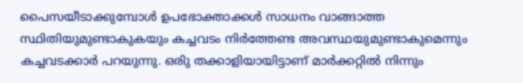പൈസയീടാക്കുമ്പോള്‍ ഉപഭോക്താക്കള്‍ സാധനം വാങ്ങാത്ത സ്ഥിതിയുമുണ്ടാകുകയും കച്ചവടം നിര്‍ത്തേണ്ട അവസ്ഥയുമുണ്ടാകുമെന്നും കച്ചവടക്കാര്‍ പറയുന്നു. ഒരിു തക്കാളിയായിട്ടാണ് മാര്‍ക്കറ്റില്‍ നിന്നും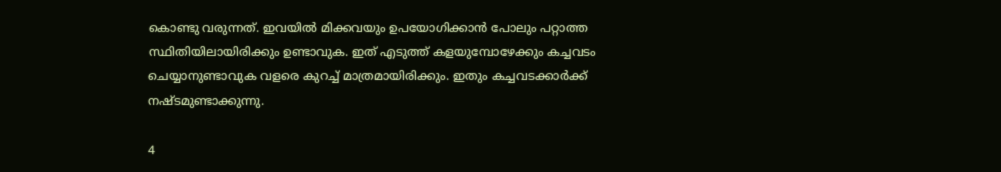കൊണ്ടു വരുന്നത്. ഇവയില്‍ മിക്കവയും ഉപയോഗിക്കാന്‍ പോലും പറ്റാത്ത സ്ഥിതിയിലായിരിക്കും ഉണ്ടാവുക. ഇത് എടുത്ത് കളയുമ്പോഴേക്കും കച്ചവടം ചെയ്യാനുണ്ടാവുക വളരെ കുറച്ച് മാത്രമായിരിക്കും. ഇതും കച്ചവടക്കാര്‍ക്ക് നഷ്ടമുണ്ടാക്കുന്നു.

4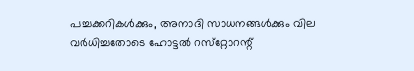പച്ചക്കറികള്‍ക്കും, അനാദി സാധനങ്ങള്‍ക്കും വില വര്‍ധിച്ചതോടെ ഹോട്ടല്‍ റസ്‌റ്റോറന്റ്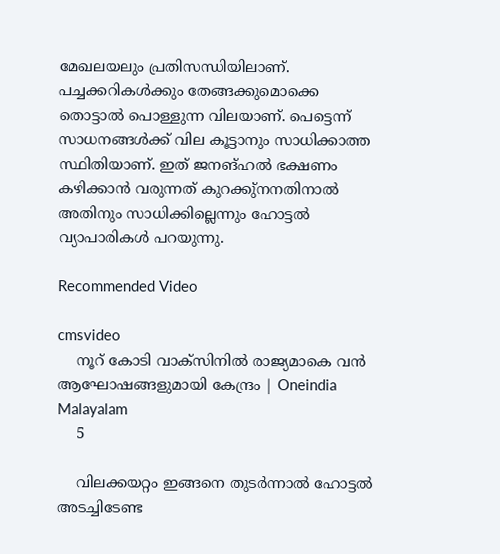മേഖലയലും പ്രതിസന്ധിയിലാണ്. പച്ചക്കറികള്‍ക്കും തേങ്ങക്കുമൊക്കെ തൊട്ടാല്‍ പൊള്ളുന്ന വിലയാണ്. പെട്ടെന്ന് സാധനങ്ങള്‍ക്ക് വില കൂട്ടാനും സാധിക്കാത്ത സ്ഥിതിയാണ്. ഇത് ജനങ്ഹല്‍ ഭക്ഷണം കഴിക്കാന്‍ വരുന്നത് കുറക്കു്‌നനതിനാല്‍ അതിനും സാധിക്കില്ലെന്നും ഹോട്ടല്‍ വ്യാപാരികള്‍ പറയുന്നു.

Recommended Video

cmsvideo
    നൂറ് കോടി വാക്‌സിനില്‍ രാജ്യമാകെ വന്‍ ആഘോഷങ്ങളുമായി കേന്ദ്രം | Oneindia Malayalam
    5

    വിലക്കയറ്റം ഇങ്ങനെ തുടര്‍ന്നാല്‍ ഹോട്ടല്‍ അടച്ചിടേണ്ട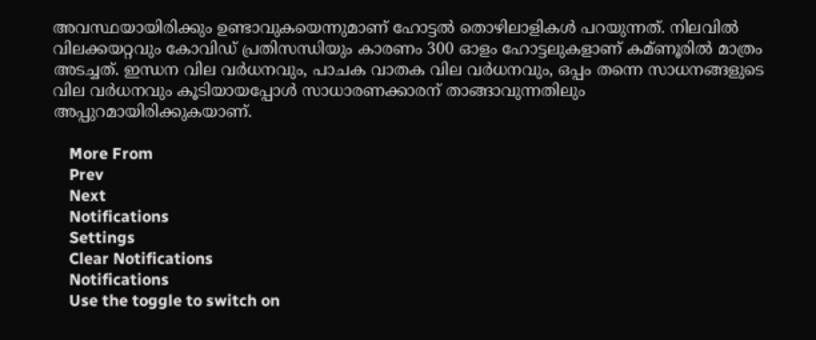അവസ്ഥയായിരിക്കും ഉണ്ടാവുകയെന്നുമാണ് ഹോട്ടല്‍ തൊഴിലാളികള്‍ പറയുന്നത്. നിലവില്‍ വിലക്കയറ്റവും കോവിഡ് പ്രതിസന്ധിയും കാരണം 300 ഓളം ഹോട്ടലുകളാണ് കമ്ണൂരില്‍ മാത്രം അടച്ചത്. ഇന്ധന വില വര്‍ധനവും, പാചക വാതക വില വര്‍ധനവും, ഒപ്പം തന്നെ സാധനങ്ങളുടെ വില വര്‍ധനവും കൂടിയായപ്പോള്‍ സാധാരണക്കാരന് താങ്ങാവുന്നതിലും അപ്പുറമായിരിക്കുകയാണ്.

    More From
    Prev
    Next
    Notifications
    Settings
    Clear Notifications
    Notifications
    Use the toggle to switch on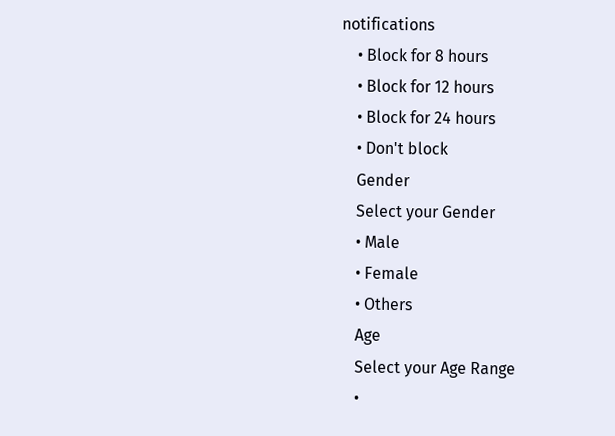notifications
    • Block for 8 hours
    • Block for 12 hours
    • Block for 24 hours
    • Don't block
    Gender
    Select your Gender
    • Male
    • Female
    • Others
    Age
    Select your Age Range
    •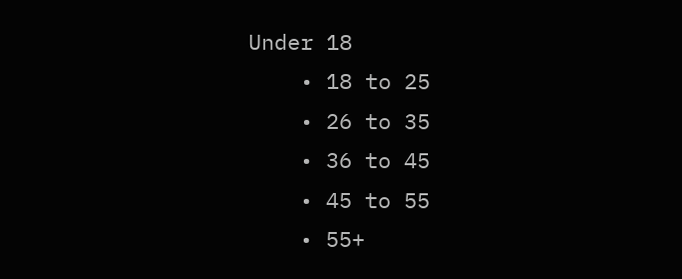Under 18
    • 18 to 25
    • 26 to 35
    • 36 to 45
    • 45 to 55
    • 55+